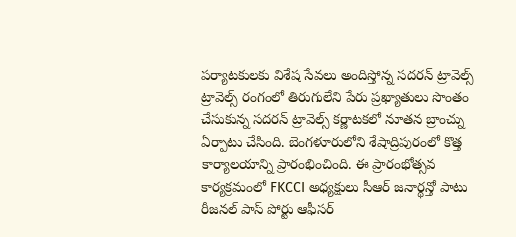పర్యాటకులకు విశేష సేవలు అందిస్తోన్న సదరన్ ట్రావెల్స్
ట్రావెల్స్ రంగంలో తిరుగులేని పేరు ప్రఖ్యాతులు సొంతం చేసుకున్న సదరన్ ట్రావెల్స్ కర్ణాటకలో నూతన బ్రాంచ్ను ఏర్పాటు చేసింది. బెంగళూరులోని శేషాద్రిపురంలో కొత్త కార్యాలయాన్ని ప్రారంభించింది. ఈ ప్రారంభోత్సవ కార్యక్రమంలో FKCCI అధ్యక్షులు సీఆర్ జనార్థన్తో పాటు రీజనల్ పాస్ పోర్టు ఆఫీసర్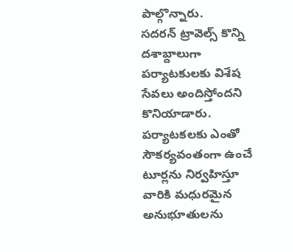పాల్గొన్నారు.
సదరన్ ట్రావెల్స్ కొన్ని దశాబ్దాలుగా పర్యాటకులకు విశేష సేవలు అందిస్తోందని కొనియాడారు. పర్యాటకలకు ఎంతో సౌకర్యవంతంగా ఉంచే టూర్లను నిర్వహిస్తూ వారికి మధురమైన అనుభూతులను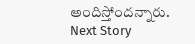అందిస్తోందన్నారు.
Next Story